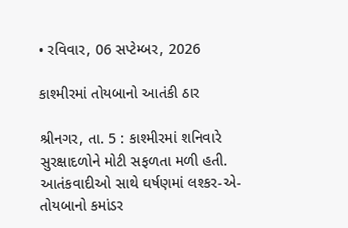• રવિવાર, 06 સપ્ટેમ્બર, 2026

કાશ્મીરમાં તોયબાનો આતંકી ઠાર

શ્રીનગર, તા. 5 : કાશ્મીરમાં શનિવારે સુરક્ષાદળોને મોટી સફળતા મળી હતી. આતંકવાદીઓ સાથે ઘર્ષણમાં લશ્કર-એ-તોયબાનો કમાંડર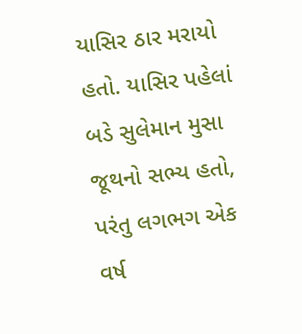યાસિર ઠાર મરાયો હતો. યાસિર પહેલાં બડે સુલેમાન મુસા જૂથનો સભ્ય હતો, પરંતુ લગભગ એક વર્ષ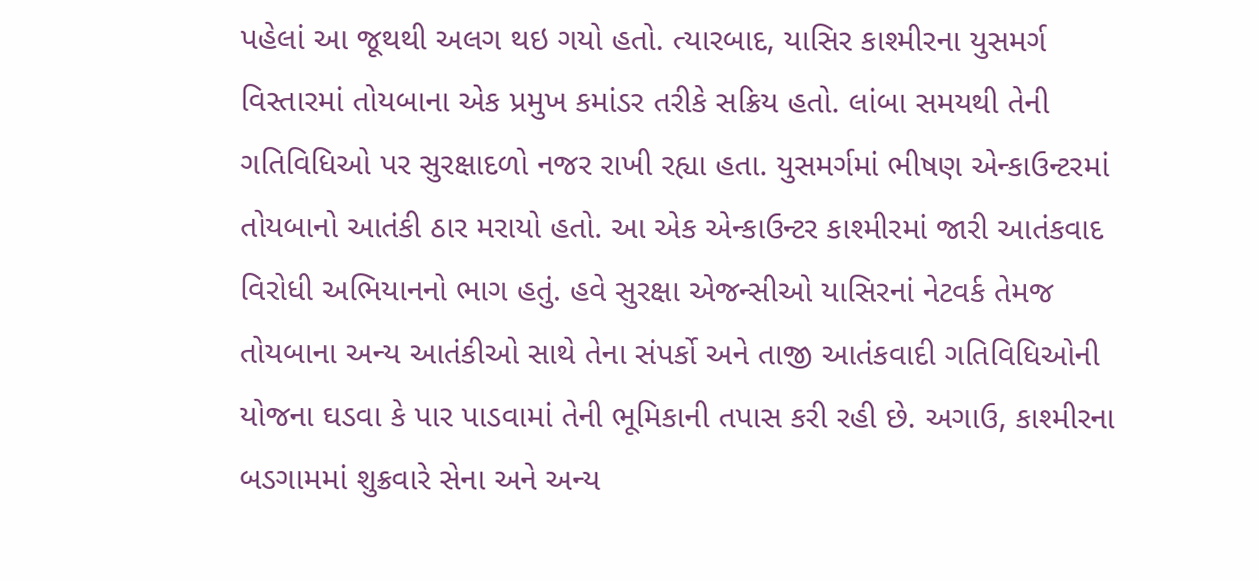પહેલાં આ જૂથથી અલગ થઇ ગયો હતો. ત્યારબાદ, યાસિર કાશ્મીરના યુસમર્ગ વિસ્તારમાં તોયબાના એક પ્રમુખ કમાંડર તરીકે સક્રિય હતો. લાંબા સમયથી તેની ગતિવિધિઓ પર સુરક્ષાદળો નજર રાખી રહ્યા હતા. યુસમર્ગમાં ભીષણ એન્કાઉન્ટરમાં તોયબાનો આતંકી ઠાર મરાયો હતો. આ એક એન્કાઉન્ટર કાશ્મીરમાં જારી આતંકવાદ વિરોધી અભિયાનનો ભાગ હતું. હવે સુરક્ષા એજન્સીઓ યાસિરનાં નેટવર્ક તેમજ તોયબાના અન્ય આતંકીઓ સાથે તેના સંપર્કો અને તાજી આતંકવાદી ગતિવિધિઓની યોજના ઘડવા કે પાર પાડવામાં તેની ભૂમિકાની તપાસ કરી રહી છે. અગાઉ, કાશ્મીરના બડગામમાં શુક્રવારે સેના અને અન્ય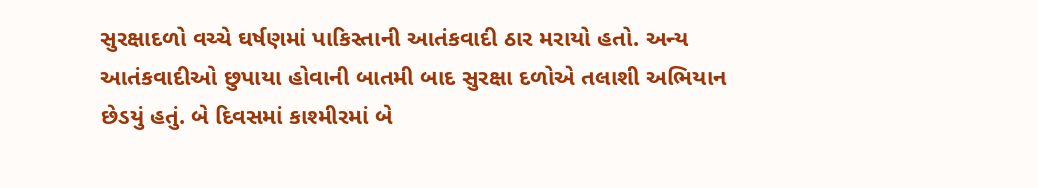સુરક્ષાદળો વચ્ચે ઘર્ષણમાં પાકિસ્તાની આતંકવાદી ઠાર મરાયો હતો. અન્ય આતંકવાદીઓ છુપાયા હોવાની બાતમી બાદ સુરક્ષા દળોએ તલાશી અભિયાન છેડયું હતું. બે દિવસમાં કાશ્મીરમાં બે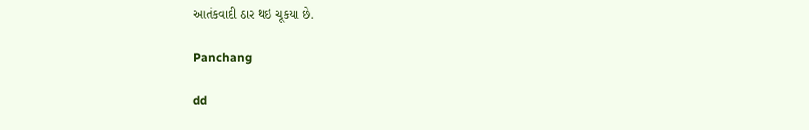આતંકવાદી ઠાર થઇ ચૂકયા છે.

Panchang

dd